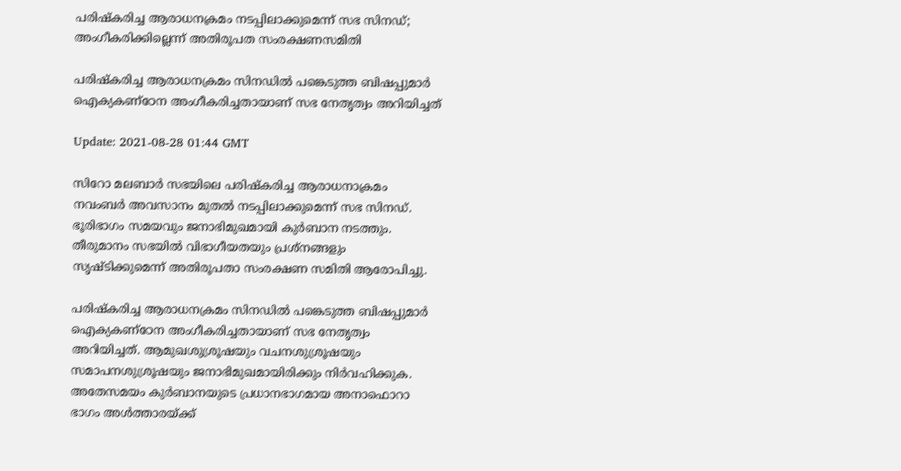പരിഷ്കരിച്ച ആരാധനക്രമം നടപ്പിലാക്കുമെന്ന് സഭ സിനഡ്; അംഗീകരിക്കില്ലെന്ന് അതിരൂപത സംരക്ഷണസമിതി

പരിഷ്കരിച്ച ആരാധനക്രമം സിനഡില്‍ പങ്കെടുത്ത ബിഷപ്പുമാര്‍ ഐക്യകണ്ഠേന അംഗീകരിച്ചതായാണ് സഭ നേതൃത്വം അറിയിച്ചത്

Update: 2021-08-28 01:44 GMT

സിറോ മലബാര്‍ സഭയിലെ പരിഷ്കരിച്ച ആരാധനാക്രമം നവംബര്‍ അവസാനം മുതല്‍ നടപ്പിലാക്കുമെന്ന് സഭ സിനഡ്. ഭൂരിഭാഗം സമയവും ജനാഭിമുഖമായി കുർബാന നടത്തും. തീരുമാനം സഭയില്‍ വിഭാഗീയതയും പ്രശ്നങ്ങളും സൃഷ്ടിക്കുമെന്ന് അതിരൂപതാ സംരക്ഷണ സമിതി ആരോപിച്ചു.

പരിഷ്കരിച്ച ആരാധനക്രമം സിനഡില്‍ പങ്കെടുത്ത ബിഷപ്പുമാര്‍ ഐക്യകണ്ഠേന അംഗീകരിച്ചതായാണ് സഭ നേതൃത്വം അറിയിച്ചത്. ആമുഖശുശ്രൂഷയും വചനശുശ്രൂഷയും സമാപനശുശ്രൂഷയും ജനാഭിമുഖമായിരിക്കും നിര്‍വഹിക്കുക. അതേസമയം കുര്‍ബാനയുടെ പ്രധാനഭാഗമായ അനാഫൊറാ ഭാഗം അൾത്താരയ്ക്ക്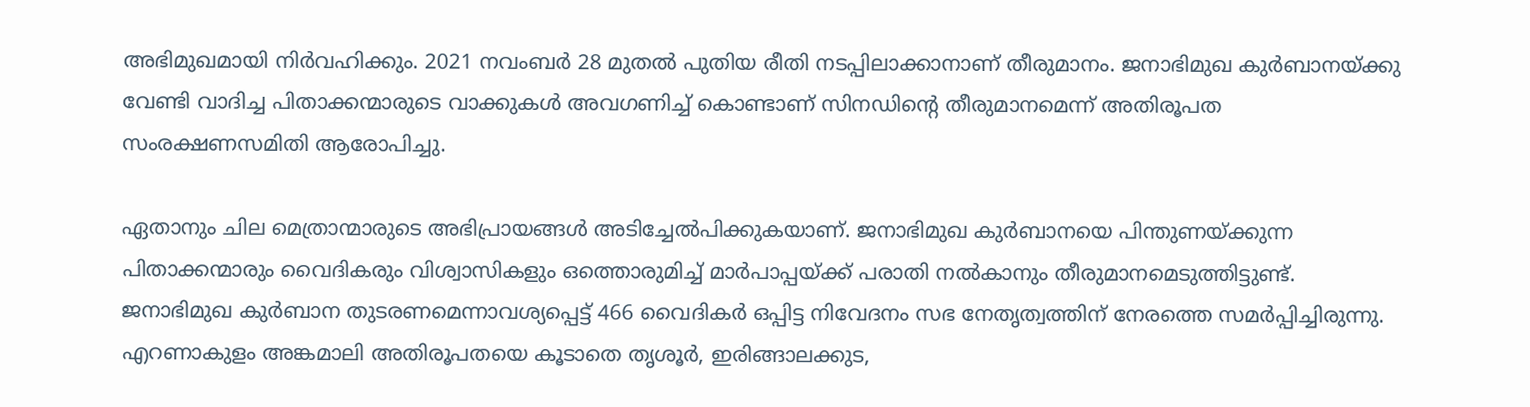അഭിമുഖമായി നിര്‍വഹിക്കും. 2021 നവംബർ 28 മുതല്‍ പുതിയ രീതി നടപ്പിലാക്കാനാണ് തീരുമാനം. ജനാഭിമുഖ കുര്‍ബാനയ്ക്കു വേണ്ടി വാദിച്ച പിതാക്കന്മാരുടെ വാക്കുകള്‍ അവഗണിച്ച് കൊണ്ടാണ് സിനഡിന്‍റെ തീരുമാനമെന്ന് അതിരൂപത സംരക്ഷണസമിതി ആരോപിച്ചു.

ഏതാനും ചില മെത്രാന്മാരുടെ അഭിപ്രായങ്ങള്‍ അടിച്ചേല്‍പിക്കുകയാണ്. ജനാഭിമുഖ കുര്‍ബാനയെ പിന്തുണയ്ക്കുന്ന പിതാക്കന്മാരും വൈദികരും വിശ്വാസികളും ഒത്തൊരുമിച്ച് മാര്‍പാപ്പയ്ക്ക് പരാതി നൽകാനും തീരുമാനമെടുത്തിട്ടുണ്ട്. ജനാഭിമുഖ കുര്‍ബാന തുടരണമെന്നാവശ്യപ്പെട്ട് 466 വൈദികര്‍ ഒപ്പിട്ട നിവേദനം സഭ നേതൃത്വത്തിന് നേരത്തെ സമര്‍‌പ്പിച്ചിരുന്നു. എറണാകുളം അങ്കമാലി അതിരൂപതയെ കൂടാതെ തൃശൂര്‍, ഇരിങ്ങാലക്കുട,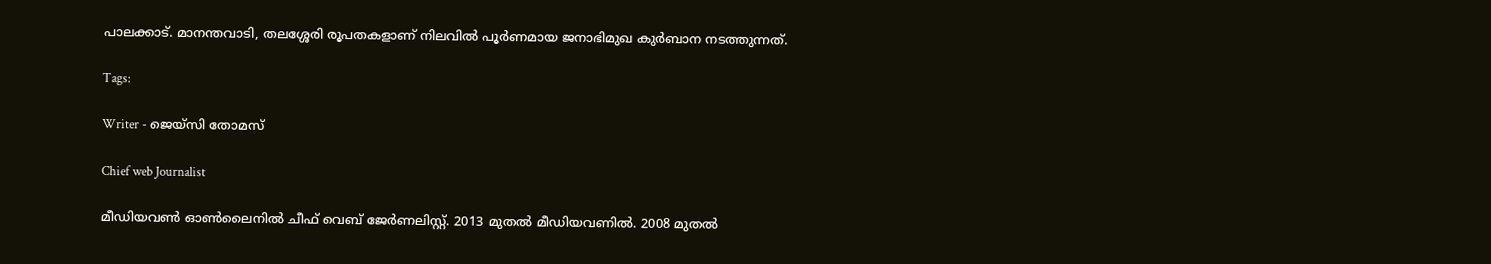പാലക്കാട്. മാനന്തവാടി, തലശ്ശേരി രൂപതകളാണ് നിലവില്‍ പൂര്‍ണമായ ജനാഭിമുഖ കുര്‍ബാന നടത്തുന്നത്.

Tags:

Writer - ജെയ്സി തോമസ്

Chief web Journalist

മീഡിയവൺ ഓൺലൈനിൽ ചീഫ് വെബ് ജേർണലിസ്റ്റ്. 2013 മുതൽ മീഡിയവണിൽ. 2008 മുതൽ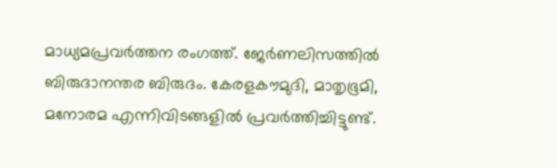മാധ്യമപ്രവർത്തന രംഗത്ത്. ജേർണലിസത്തിൽ ബിരുദാനന്തര ബിരുദം. കേരളകൗമുദി, മാതൃഭൂമി, മനോരമ എന്നിവിടങ്ങളിൽ പ്രവർത്തിച്ചിട്ടുണ്ട്.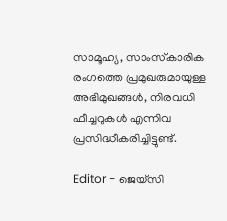സാമൂഹ്യ, സാംസ്‌കാരിക രംഗത്തെ പ്രമുഖരുമായുള്ള അഭിമുഖങ്ങൾ, നിരവധി ഫീച്ചറുകൾ എന്നിവ പ്രസിദ്ധീകരിച്ചിട്ടുണ്ട്.

Editor - ജെയ്സി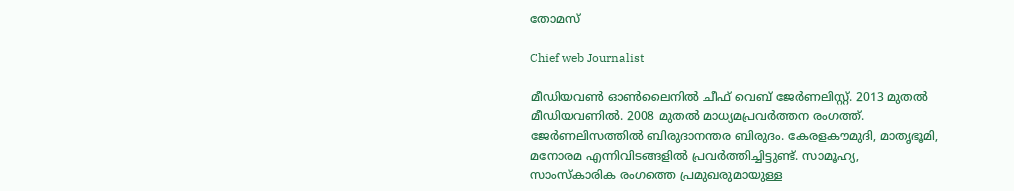തോമസ്

Chief web Journalist

മീഡിയവൺ ഓൺലൈനിൽ ചീഫ് വെബ് ജേർണലിസ്റ്റ്. 2013 മുതൽ മീഡിയവണിൽ. 2008 മുതൽ മാധ്യമപ്രവർത്തന രംഗത്ത്. ജേർണലിസത്തിൽ ബിരുദാനന്തര ബിരുദം. കേരളകൗമുദി, മാതൃഭൂമി, മനോരമ എന്നിവിടങ്ങളിൽ പ്രവർത്തിച്ചിട്ടുണ്ട്. സാമൂഹ്യ, സാംസ്‌കാരിക രംഗത്തെ പ്രമുഖരുമായുള്ള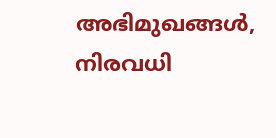അഭിമുഖങ്ങൾ, നിരവധി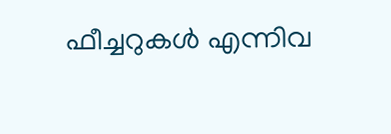ഫീച്ചറുകൾ എന്നിവ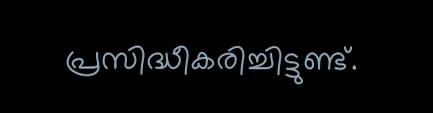പ്രസിദ്ധീകരിച്ചിട്ടുണ്ട്.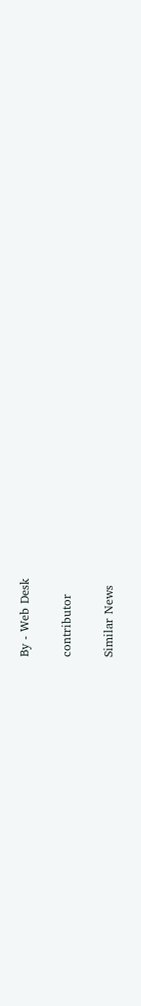By - Web Desk

contributor

Similar News